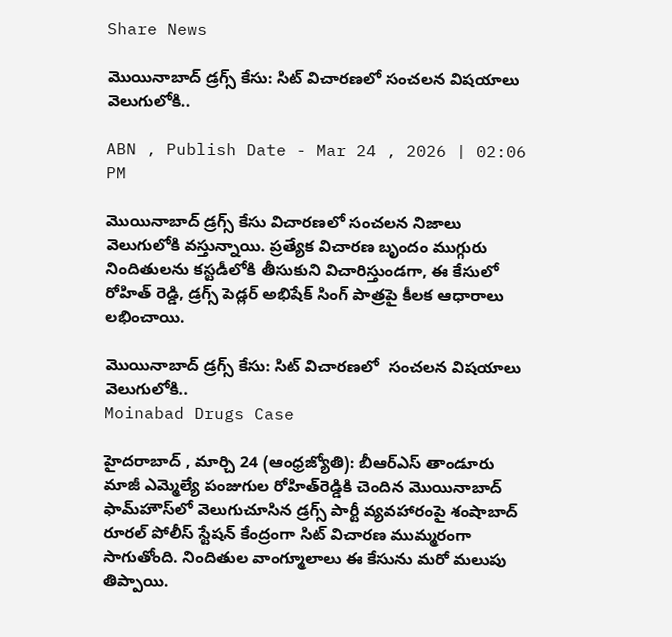Share News

మొయినాబాద్ డ్రగ్స్ కేసు: సిట్ విచారణలో సంచలన విషయాలు వెలుగులోకి..

ABN , Publish Date - Mar 24 , 2026 | 02:06 PM

మొయినాబాద్ డ్రగ్స్ కేసు విచారణలో సంచలన నిజాలు వెలుగులోకి వస్తున్నాయి. ప్రత్యేక విచారణ బృందం ముగ్గురు నిందితులను కస్టడీలోకి తీసుకుని విచారిస్తుండగా, ఈ కేసులో రోహిత్ రెడ్డి, డ్రగ్స్ పెడ్లర్ అభిషేక్ సింగ్ పాత్రపై కీలక ఆధారాలు లభించాయి.

మొయినాబాద్ డ్రగ్స్ కేసు: సిట్ విచారణలో  సంచలన విషయాలు వెలుగులోకి..
Moinabad Drugs Case

హైదరాబాద్ , మార్చి 24 (ఆంధ్రజ్యోతి): బీఆర్ఎస్ తాండూరు మాజీ ఎమ్మెల్యే పంజుగుల రోహిత్‌రెడ్డికి చెందిన మొయినాబాద్ ఫామ్‌హౌస్‌లో వెలుగుచూసిన డ్రగ్స్ పార్టీ వ్యవహారంపై శంషాబాద్ రూరల్ పోలీస్ స్టేషన్ కేంద్రంగా సిట్ విచారణ ముమ్మరంగా సాగుతోంది. నిందితుల వాంగ్మూలాలు ఈ కేసును మరో మలుపు తిప్పాయి.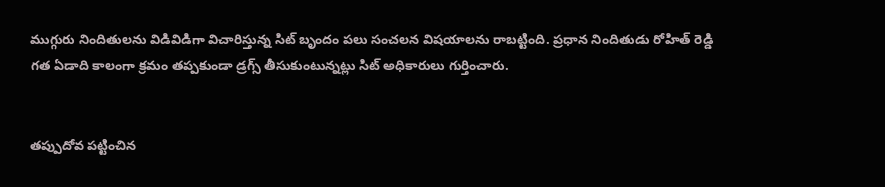ముగ్గురు నిందితులను విడివిడిగా విచారిస్తున్న సిట్ బృందం పలు సంచలన విషయాలను రాబట్టింది. ప్రధాన నిందితుడు రోహిత్ రెడ్డి గత ఏడాది కాలంగా క్రమం తప్పకుండా డ్రగ్స్ తీసుకుంటున్నట్లు సిట్ అధికారులు గుర్తించారు.


తప్పుదోవ పట్టించిన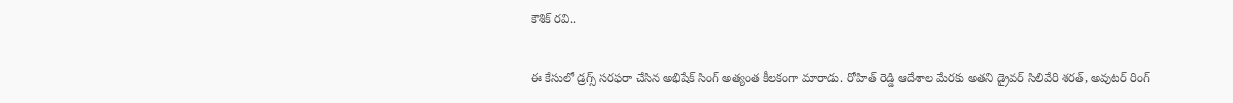కౌశిక్ రవి..

ఈ కేసులో డ్రగ్స్ సరఫరా చేసిన అభిషేక్ సింగ్ అత్యంత కీలకంగా మారాడు. రోహిత్ రెడ్డి ఆదేశాల మేరకు అతని డ్రైవర్ సిలివేరి శరత్, అవుటర్ రింగ్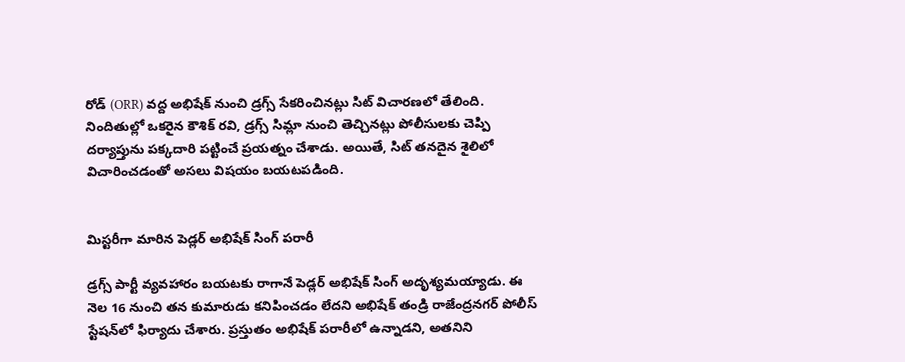రోడ్ (ORR) వద్ద అభిషేక్ నుంచి డ్రగ్స్ సేకరించినట్లు సిట్ విచారణలో తేలింది. నిందితుల్లో ఒకరైన కౌశిక్ రవి, డ్రగ్స్ సిమ్లా నుంచి తెచ్చినట్లు పోలీసులకు చెప్పి దర్యాప్తును పక్కదారి పట్టించే ప్రయత్నం చేశాడు. అయితే, సిట్ తనదైన శైలిలో విచారించడంతో అసలు విషయం బయటపడింది.


మిస్టరీగా మారిన పెడ్లర్ అభిషేక్ సింగ్ పరారీ

డ్రగ్స్ పార్టీ వ్యవహారం బయటకు రాగానే పెడ్లర్ అభిషేక్ సింగ్ అదృశ్యమయ్యాడు. ఈ నెల 16 నుంచి తన కుమారుడు కనిపించడం లేదని అభిషేక్ తండ్రి రాజేంద్రనగర్ పోలీస్ స్టేషన్‌లో ఫిర్యాదు చేశారు. ప్రస్తుతం అభిషేక్ పరారీలో ఉన్నాడని, అతనిని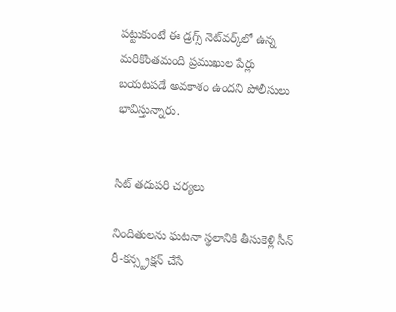పట్టుకుంటే ఈ డ్రగ్స్ నెట్‌వర్క్‌లో ఉన్న మరికొంతమంది ప్రముఖుల పేర్లు బయటపడే అవకాశం ఉందని పోలీసులు భావిస్తున్నారు.


సిట్ తదుపరి చర్యలు

నిందితులను ఘటనా స్థలానికి తీసుకెళ్లి సీన్ రీ-కన్స్ట్రక్షన్ చేసే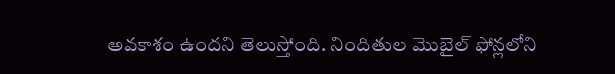అవకాశం ఉందని తెలుస్తోంది. నిందితుల మొబైల్ ఫోన్లలోని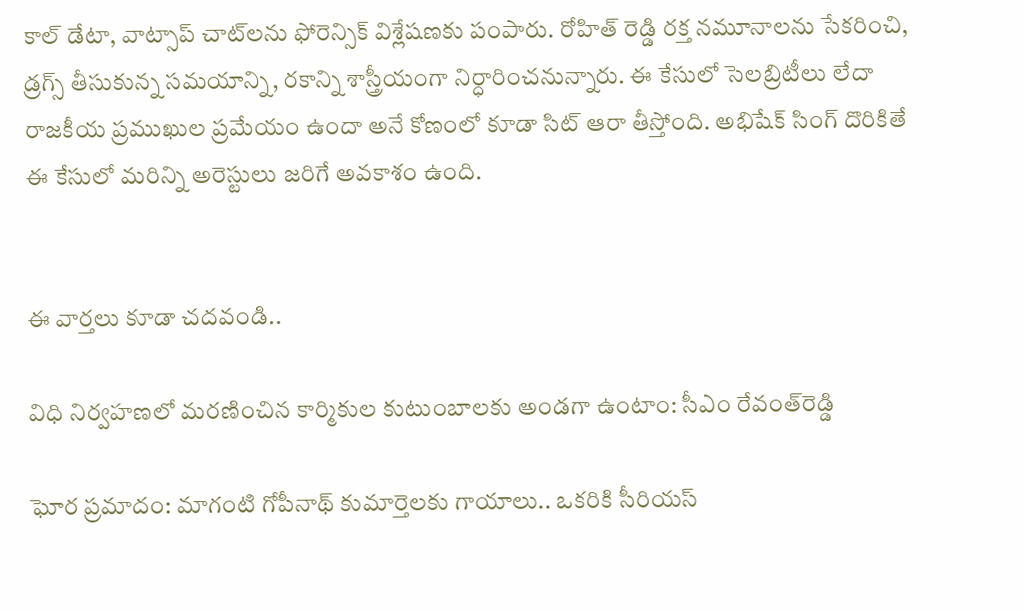కాల్ డేటా, వాట్సాప్ చాట్‌లను ఫోరెన్సిక్ విశ్లేషణకు పంపారు. రోహిత్ రెడ్డి రక్త నమూనాలను సేకరించి, డ్రగ్స్ తీసుకున్న సమయాన్ని, రకాన్ని శాస్త్రీయంగా నిర్ధారించనున్నారు. ఈ కేసులో సెలబ్రిటీలు లేదా రాజకీయ ప్రముఖుల ప్రమేయం ఉందా అనే కోణంలో కూడా సిట్ ఆరా తీస్తోంది. అభిషేక్ సింగ్ దొరికితే ఈ కేసులో మరిన్ని అరెస్టులు జరిగే అవకాశం ఉంది.


ఈ వార్తలు కూడా చదవండి..

విధి నిర్వహణలో మరణించిన కార్మికుల కుటుంబాలకు అండగా ఉంటాం: సీఎం రేవంత్‌రెడ్డి

ఘోర ప్రమాదం: మాగంటి గోపీనాథ్ కుమార్తెలకు గాయాలు.. ఒకరికి సీరియస్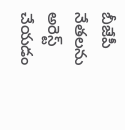బీజేపీ నేతలను అరెస్ట్ చేయడం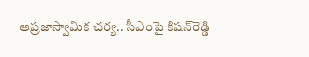అప్రజాస్వామిక చర్య.. సీఎంపై కిషన్‌రెడ్డి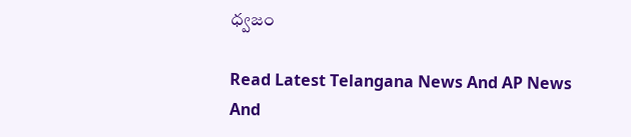ధ్వజం

Read Latest Telangana News And AP News And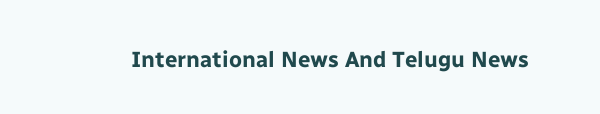International News And Telugu News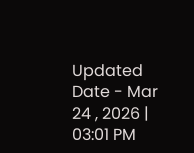Updated Date - Mar 24 , 2026 | 03:01 PM